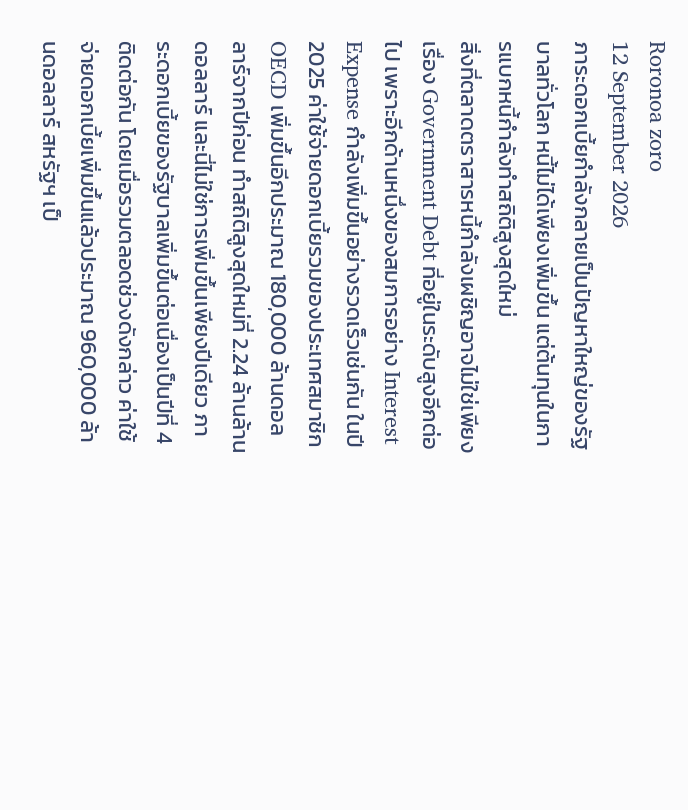Roronoa zoro
12 September 2026
ภาระดอกเบี้ยกำลังกลายเป็นปัญหาใหญ่ของรัฐบาลทั่วโลก หนี้ไม่ได้เพียงเพิ่มขึ้น แต่ต้นทุนในการแบกหนี้กำลังทำสถิติสูงสุดใหม่
สิ่งที่ตลาดตราสารหนี้กำลังเผชิญอาจไม่ใช่เพียงเรื่อง Government Debt ที่อยู่ในระดับสูงอีกต่อไป เพราะอีกด้านหนึ่งของสมการอย่าง Interest Expense กำลังเพิ่มขึ้นอย่างรวดเร็วเช่นกัน ในปี 2025 ค่าใช้จ่ายดอกเบี้ยรวมของประเทศสมาชิก OECD เพิ่มขึ้นอีกประมาณ 180,000 ล้านดอลลาร์จากปีก่อน ทำสถิติสูงสุดใหม่ที่ 2.24 ล้านล้านดอลลาร์ และนี่ไม่ใช่การเพิ่มขึ้นเพียงปีเดียว ภาระดอกเบี้ยของรัฐบาลเพิ่มขึ้นต่อเนื่องเป็นปีที่ 4 ติดต่อกัน โดยเมื่อรวมตลอดช่วงดังกล่าว ค่าใช้จ่ายดอกเบี้ยเพิ่มขึ้นแล้วประมาณ 960,000 ล้านดอลลาร์ สหรัฐฯ เป็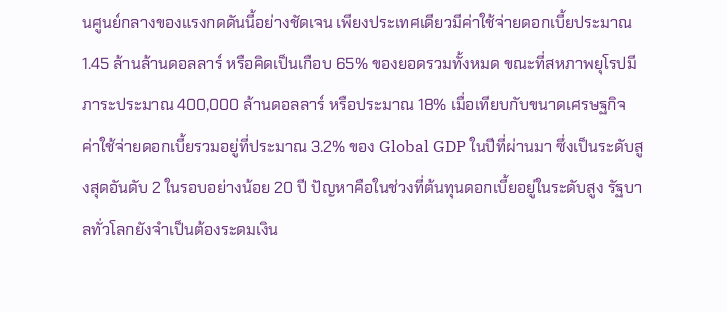นศูนย์กลางของแรงกดดันนี้อย่างชัดเจน เพียงประเทศเดียวมีค่าใช้จ่ายดอกเบี้ยประมาณ 1.45 ล้านล้านดอลลาร์ หรือคิดเป็นเกือบ 65% ของยอดรวมทั้งหมด ขณะที่สหภาพยุโรปมีภาระประมาณ 400,000 ล้านดอลลาร์ หรือประมาณ 18% เมื่อเทียบกับขนาดเศรษฐกิจ ค่าใช้จ่ายดอกเบี้ยรวมอยู่ที่ประมาณ 3.2% ของ Global GDP ในปีที่ผ่านมา ซึ่งเป็นระดับสูงสุดอันดับ 2 ในรอบอย่างน้อย 20 ปี ปัญหาคือในช่วงที่ต้นทุนดอกเบี้ยอยู่ในระดับสูง รัฐบาลทั่วโลกยังจำเป็นต้องระดมเงิน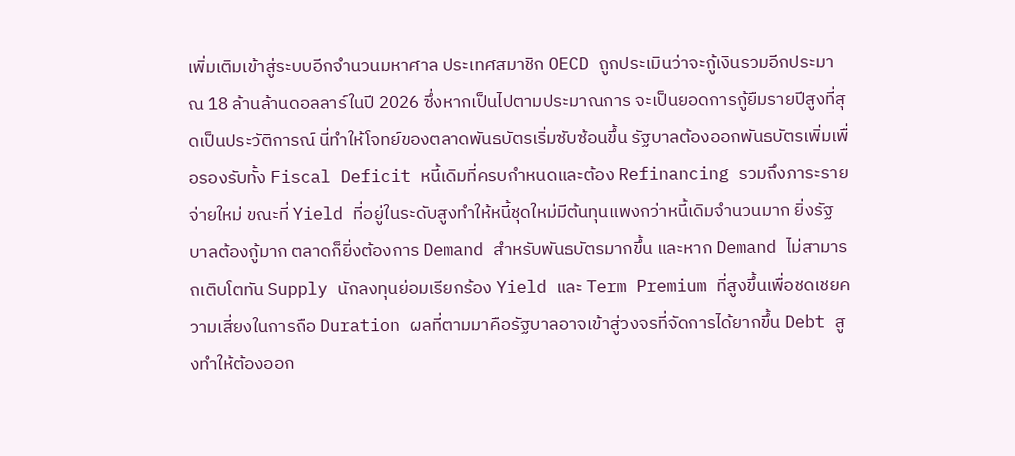เพิ่มเติมเข้าสู่ระบบอีกจำนวนมหาศาล ประเทศสมาชิก OECD ถูกประเมินว่าจะกู้เงินรวมอีกประมาณ 18 ล้านล้านดอลลาร์ในปี 2026 ซึ่งหากเป็นไปตามประมาณการ จะเป็นยอดการกู้ยืมรายปีสูงที่สุดเป็นประวัติการณ์ นี่ทำให้โจทย์ของตลาดพันธบัตรเริ่มซับซ้อนขึ้น รัฐบาลต้องออกพันธบัตรเพิ่มเพื่อรองรับทั้ง Fiscal Deficit หนี้เดิมที่ครบกำหนดและต้อง Refinancing รวมถึงภาระรายจ่ายใหม่ ขณะที่ Yield ที่อยู่ในระดับสูงทำให้หนี้ชุดใหม่มีต้นทุนแพงกว่าหนี้เดิมจำนวนมาก ยิ่งรัฐบาลต้องกู้มาก ตลาดก็ยิ่งต้องการ Demand สำหรับพันธบัตรมากขึ้น และหาก Demand ไม่สามารถเติบโตทัน Supply นักลงทุนย่อมเรียกร้อง Yield และ Term Premium ที่สูงขึ้นเพื่อชดเชยความเสี่ยงในการถือ Duration ผลที่ตามมาคือรัฐบาลอาจเข้าสู่วงจรที่จัดการได้ยากขึ้น Debt สูงทำให้ต้องออก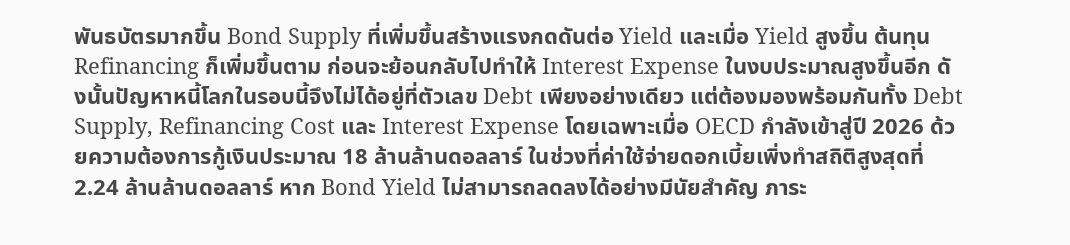พันธบัตรมากขึ้น Bond Supply ที่เพิ่มขึ้นสร้างแรงกดดันต่อ Yield และเมื่อ Yield สูงขึ้น ต้นทุน Refinancing ก็เพิ่มขึ้นตาม ก่อนจะย้อนกลับไปทำให้ Interest Expense ในงบประมาณสูงขึ้นอีก ดั
งนั้นปัญหาหนี้โลกในรอบนี้จึงไม่ได้อยู่ที่ตัวเลข Debt เพียงอย่างเดียว แต่ต้องมองพร้อมกันทั้ง Debt Supply, Refinancing Cost และ Interest Expense โดยเฉพาะเมื่อ OECD กำลังเข้าสู่ปี 2026 ด้วยความต้องการกู้เงินประมาณ 18 ล้านล้านดอลลาร์ ในช่วงที่ค่าใช้จ่ายดอกเบี้ยเพิ่งทำสถิติสูงสุดที่ 2.24 ล้านล้านดอลลาร์ หาก Bond Yield ไม่สามารถลดลงได้อย่างมีนัยสำคัญ ภาระ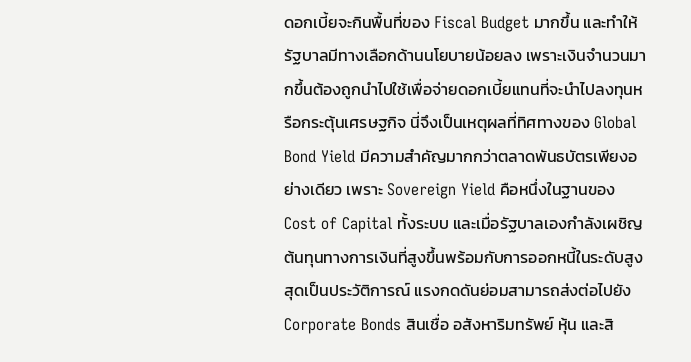ดอกเบี้ยจะกินพื้นที่ของ Fiscal Budget มากขึ้น และทำให้รัฐบาลมีทางเลือกด้านนโยบายน้อยลง เพราะเงินจำนวนมากขึ้นต้องถูกนำไปใช้เพื่อจ่ายดอกเบี้ยแทนที่จะนำไปลงทุนหรือกระตุ้นเศรษฐกิจ นี่จึงเป็นเหตุผลที่ทิศทางของ Global Bond Yield มีความสำคัญมากกว่าตลาดพันธบัตรเพียงอย่างเดียว เพราะ Sovereign Yield คือหนึ่งในฐานของ Cost of Capital ทั้งระบบ และเมื่อรัฐบาลเองกำลังเผชิญต้นทุนทางการเงินที่สูงขึ้นพร้อมกับการออกหนี้ในระดับสูงสุดเป็นประวัติการณ์ แรงกดดันย่อมสามารถส่งต่อไปยัง Corporate Bonds สินเชื่อ อสังหาริมทรัพย์ หุ้น และสิ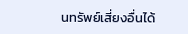นทรัพย์เสี่ยงอื่นได้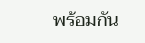พร้อมกัน